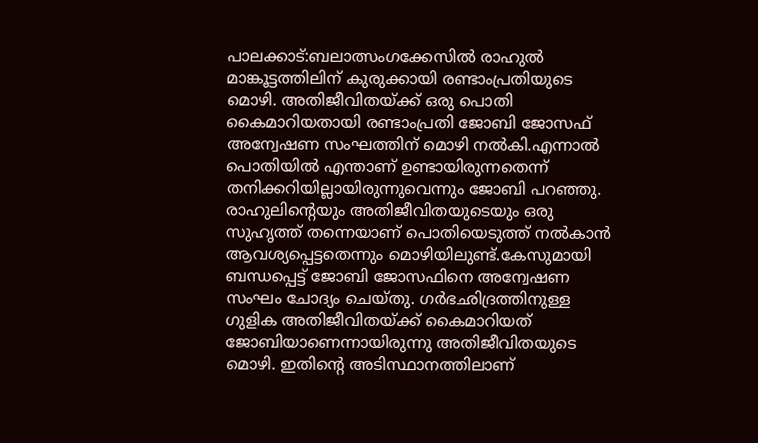പാലക്കാട്:ബലാത്സംഗക്കേസിൽ രാഹുൽ മാങ്കൂട്ടത്തിലിന് കുരുക്കായി രണ്ടാംപ്രതിയുടെ മൊഴി. അതിജീവിതയ്ക്ക് ഒരു പൊതി കൈമാറിയതായി രണ്ടാംപ്രതി ജോബി ജോസഫ് അന്വേഷണ സംഘത്തിന് മൊഴി നൽകി.എന്നാൽ പൊതിയിൽ എന്താണ് ഉണ്ടായിരുന്നതെന്ന് തനിക്കറിയില്ലായിരുന്നുവെന്നും ജോബി പറഞ്ഞു. രാഹുലിന്റെയും അതിജീവിതയുടെയും ഒരു സുഹൃത്ത് തന്നെയാണ് പൊതിയെടുത്ത് നൽകാൻ ആവശ്യപ്പെട്ടതെന്നും മൊഴിയിലുണ്ട്.കേസുമായി ബന്ധപ്പെട്ട് ജോബി ജോസഫിനെ അന്വേഷണ സംഘം ചോദ്യം ചെയ്തു. ഗർഭഛിദ്രത്തിനുള്ള ഗുളിക അതിജീവിതയ്ക്ക് കൈമാറിയത് ജോബിയാണെന്നായിരുന്നു അതിജീവിതയുടെ മൊഴി. ഇതിന്റെ അടിസ്ഥാനത്തിലാണ്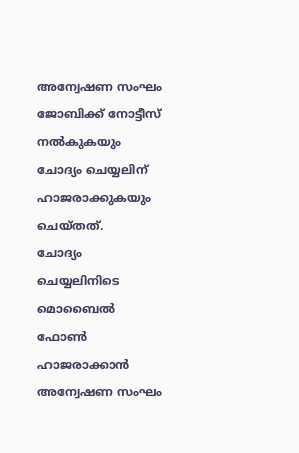അന്വേഷണ സംഘം ജോബിക്ക് നോട്ടീസ് നൽകുകയും ചോദ്യം ചെയ്യലിന് ഹാജരാക്കുകയും ചെയ്തത്.
ചോദ്യം ചെയ്യലിനിടെ മൊബൈൽ ഫോൺ ഹാജരാക്കാൻ അന്വേഷണ സംഘം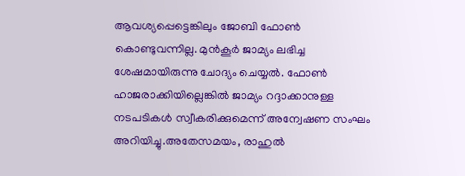ആവശ്യപ്പെട്ടെങ്കിലും ജോബി ഫോൺ കൊണ്ടുവന്നില്ല. മുൻകൂർ ജാമ്യം ലഭിച്ച ശേഷമായിരുന്നു ചോദ്യം ചെയ്യൽ. ഫോൺ ഹാജരാക്കിയില്ലെങ്കിൽ ജാമ്യം റദ്ദാക്കാനുള്ള നടപടികൾ സ്വീകരിക്കുമെന്ന് അന്വേഷണ സംഘം അറിയിച്ചു.അതേസമയം, രാഹുൽ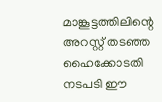മാങ്കൂട്ടത്തിലിന്റെ അറസ്റ്റ് തടഞ്ഞ ഹൈക്കോടതി നടപടി ഈ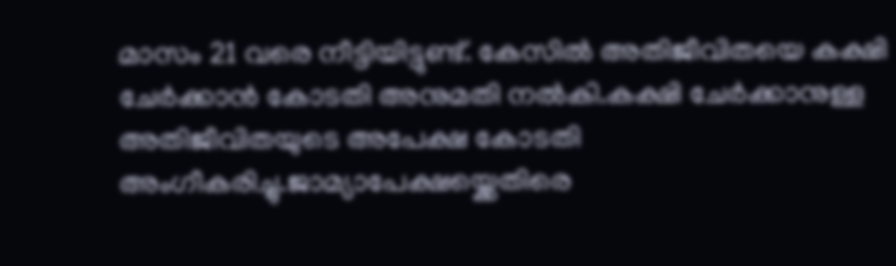മാസം 21 വരെ നീട്ടിയിട്ടുണ്ട്. കേസിൽ അതിജീവിതയെ കക്ഷി ചേർക്കാൻ കോടതി അനുമതി നൽകി.കക്ഷി ചേർക്കാനുള്ള അതിജീവിതയുടെ അപേക്ഷ കോടതി അംഗീകരിച്ചു.ജാമ്യാപേക്ഷയ്ക്കെതിരെ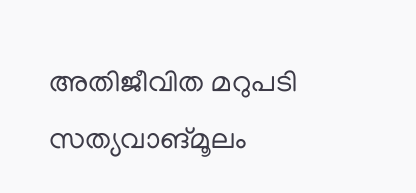അതിജീവിത മറുപടി സത്യവാങ്മൂലം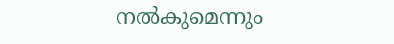നൽകുമെന്നും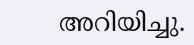അറിയിച്ചു.